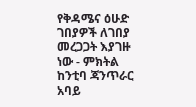የቅዳሜና ዕሁድ ገበያዎች ለገበያ መረጋጋት እያገዙ ነው - ምክትል ከንቲባ ጃንጥራር አባይ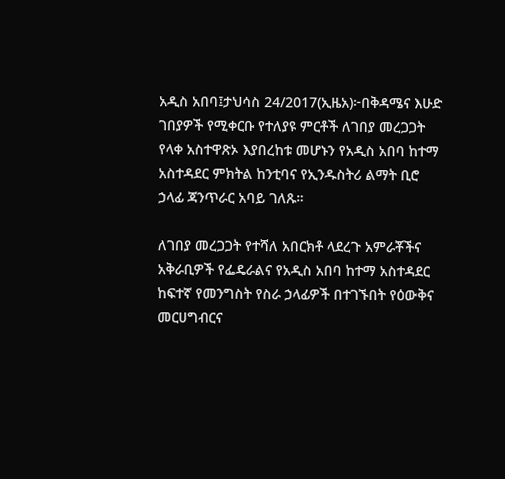አዲስ አበባ፤ታህሳስ 24/2017(ኢዜአ)፦በቅዳሜና እሁድ ገበያዎች የሚቀርቡ የተለያዩ ምርቶች ለገበያ መረጋጋት የላቀ አስተዋጽኦ እያበረከቱ መሆኑን የአዲስ አበባ ከተማ አስተዳደር ምክትል ከንቲባና የኢንዱስትሪ ልማት ቢሮ ኃላፊ ጃንጥራር አባይ ገለጹ።

ለገበያ መረጋጋት የተሻለ አበርክቶ ላደረጉ አምራቾችና አቅራቢዎች የፌዴራልና የአዲስ አበባ ከተማ አስተዳደር ከፍተኛ የመንግስት የስራ ኃላፊዎች በተገኙበት የዕውቅና መርሀግብርና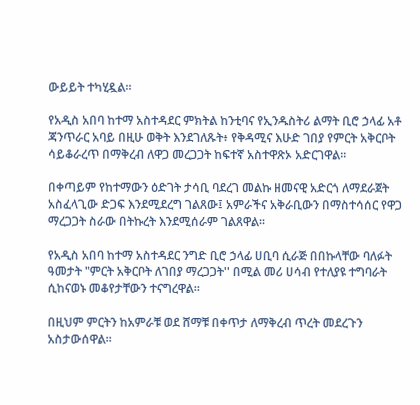ውይይት ተካሂዷል።

የአዲስ አበባ ከተማ አስተዳደር ምክትል ከንቲባና የኢንዱስትሪ ልማት ቢሮ ኃላፊ አቶ ጃንጥራር አባይ በዚሁ ወቅት እንደገለጹት፥ የቅዳሚና እሁድ ገበያ የምርት አቅርቦት ሳይቆራረጥ በማቅረብ ለዋጋ መረጋጋት ከፍተኛ አስተዋጽኦ አድርገዋል፡፡

በቀጣይም የከተማውን ዕድገት ታሳቢ ባደረገ መልኩ ዘመናዊ አድርጎ ለማደራጀት አስፈላጊው ድጋፍ እንደሚደረግ ገልጸው፤ አምራችና አቅራቢውን በማስተሳሰር የዋጋ ማረጋጋት ስራው በትኩረት እንደሚሰራም ገልጸዋል፡፡

የአዲስ አበባ ከተማ አስተዳደር ንግድ ቢሮ ኃላፊ ሀቢባ ሲራጅ በበኩላቸው ባለፉት ዓመታት "ምርት አቅርቦት ለገበያ ማረጋጋት'' በሚል መሪ ሀሳብ የተለያዩ ተግባራት ሲከናወኑ መቆየታቸውን ተናግረዋል።

በዚህም ምርትን ከአምራቹ ወደ ሸማቹ በቀጥታ ለማቅረብ ጥረት መደረጉን አስታውሰዋል።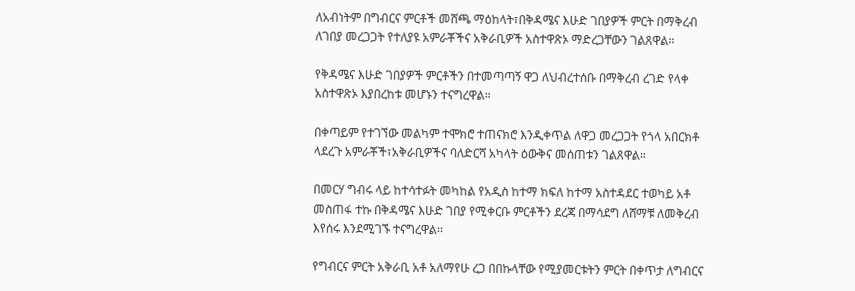ለአብነትም በግብርና ምርቶች መሸጫ ማዕከላት፣በቅዳሜና እሁድ ገበያዎች ምርት በማቅረብ ለገበያ መረጋጋት የተለያዩ አምራቾችና አቅራቢዎች አስተዋጽኦ ማድረጋቸውን ገልጸዋል።

የቅዳሜና እሁድ ገበያዎች ምርቶችን በተመጣጣኝ ዋጋ ለህብረተሰቡ በማቅረብ ረገድ የላቀ አስተዋጽኦ እያበረከቱ መሆኑን ተናግረዋል።

በቀጣይም የተገኘው መልካም ተሞክሮ ተጠናክሮ እንዲቀጥል ለዋጋ መረጋጋት የጎላ አበርክቶ ላደረጉ አምራቾች፣አቅራቢዎችና ባለድርሻ አካላት ዕውቅና መሰጠቱን ገልጸዋል።

በመርሃ ግብሩ ላይ ከተሳተፉት መካከል የአዲስ ከተማ ክፍለ ከተማ አስተዳደር ተወካይ አቶ መስጠፋ ተኩ በቅዳሜና እሁድ ገበያ የሚቀርቡ ምርቶችን ደረጃ በማሳደግ ለሸማቹ ለመቅረብ እየሰሩ እንደሚገኙ ተናግረዋል፡፡

የግብርና ምርት አቅራቢ አቶ አለማየሁ ረጋ በበኩላቸው የሚያመርቱትን ምርት በቀጥታ ለግብርና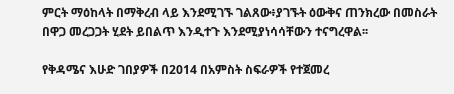ምርት ማዕከላት በማቅረብ ላይ እንደሚገኙ ገልጸው፥ያገኙት ዕውቅና ጠንክረው በመስራት በዋጋ መረጋጋት ሂደት ይበልጥ እንዲተጉ እንደሚያነሳሳቸውን ተናግረዋል፡፡

የቅዳሜና እሁድ ገበያዎች በ2014 በአምስት ስፍራዎች የተጀመረ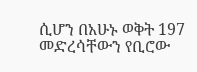ሲሆን በአሁኑ ወቅት 197 መድረሳቸውን የቢሮው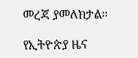መረጃ ያመለክታል።

የኢትዮጵያ ዜና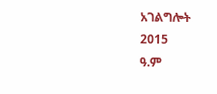አገልግሎት
2015
ዓ.ም